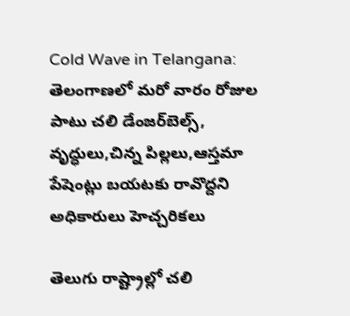Cold Wave in Telangana: తెలంగాణలో మరో వారం రోజుల పాటు చలి డేంజర్‌బెల్స్, వృద్ధులు,చిన్న పిల్లలు,ఆస్తమా పేషెంట్లు బయటకు రావొద్దని అధికారులు హెచ్చరికలు

తెలుగు రాష్ట్రాల్లో చలి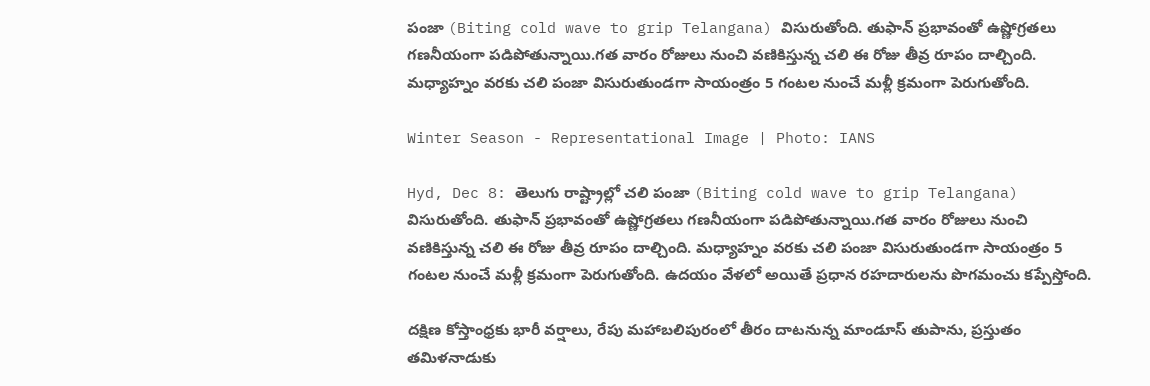పంజా (Biting cold wave to grip Telangana) విసురుతోంది. తుఫాన్ ప్రభావంతో ఉష్ణోగ్రతలు గణనీయంగా పడిపోతున్నాయి.గత వారం రోజులు నుంచి వణికిస్తున్న చలి ఈ రోజు తీవ్ర రూపం దాల్చింది. మధ్యాహ్నం వరకు చలి పంజా విసురుతుండగా సాయంత్రం 5 గంటల నుంచే మళ్లీ క్రమంగా పెరుగుతోంది.

Winter Season - Representational Image | Photo: IANS

Hyd, Dec 8: తెలుగు రాష్ట్రాల్లో చలి పంజా (Biting cold wave to grip Telangana) విసురుతోంది. తుఫాన్ ప్రభావంతో ఉష్ణోగ్రతలు గణనీయంగా పడిపోతున్నాయి.గత వారం రోజులు నుంచి వణికిస్తున్న చలి ఈ రోజు తీవ్ర రూపం దాల్చింది. మధ్యాహ్నం వరకు చలి పంజా విసురుతుండగా సాయంత్రం 5 గంటల నుంచే మళ్లీ క్రమంగా పెరుగుతోంది. ఉదయం వేళలో అయితే ప్రధాన రహదారులను పొగమంచు కప్పేస్తోంది.

దక్షిణ కోస్తాంధ్రకు భారీ వర్షాలు, రేపు మహాబలిపురంలో తీరం దాటనున్న మాండూస్ తుపాను, ప్రస్తుతం తమిళనాడుకు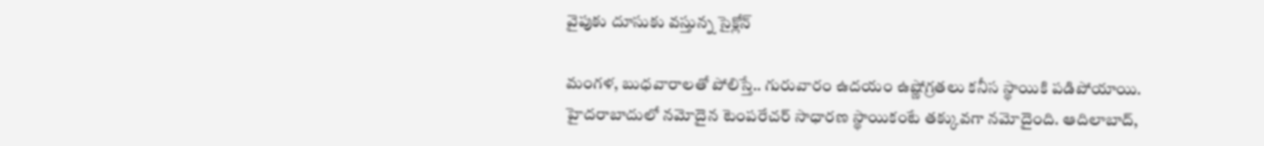వైపుకు దూసుకు వస్తున్న సైక్లోన్

మంగళ, బుధవారాలతో పోలిస్తే.. గురువారం ఉదయం ఉష్ణోగ్రతలు కనీస స్థాయికి పడిపోయాయి. హైదరాబాదులో నమోదైన టెంపరేచర్ సాధారణ స్థాయికంటే తక్కువగా నమోదైంది. ఆదిలాబాద్,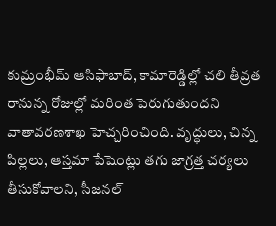కుమ్రంభీమ్ ఆసిఫాబాద్, కామారెడ్డిల్లో చలి తీవ్రత రానున్న రోజుల్లో మరింత పెరుగుతుందని వాతావరణశాఖ హెచ్చరించింది. వృద్ధులు, చిన్న పిల్లలు, ఆస్తమా పేషెంట్లు తగు జాగ్రత్త చర్యలు తీసుకోవాలని, సీజనల్‌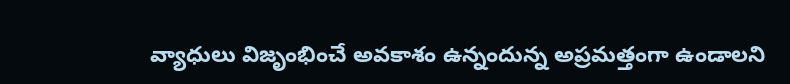వ్యాధులు విజృంభించే అవకాశం ఉన్నందున్న అప్రమత్తంగా ఉండాలని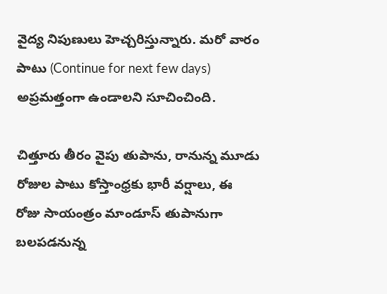వైద్య నిపుణులు హెచ్చరిస్తున్నారు. మరో వారం పాటు (Continue for next few days) అప్రమత్తంగా ఉండాలని సూచించింది.

చిత్తూరు తీరం వైపు తుపాను, రానున్న మూడు రోజుల పాటు కోస్తాంధ్రకు భారీ వర్షాలు, ఈ రోజు సాయంత్రం మాండూస్‌ తుపానుగా బలపడనున్న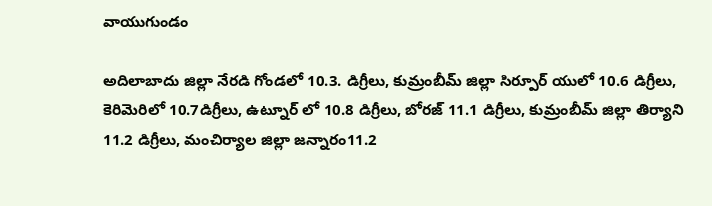వాయుగుండం

అదిలాబాదు జిల్లా నేరడి గోండలో 10.3. డిగ్రీలు, కుమ్రంబీమ్ జిల్లా సిర్పూర్ యులో 10.6 డిగ్రీలు, కెరిమెరిలో 10.7డిగ్రీలు, ఉట్నూర్ లో 10.8 డిగ్రీలు, బోరజ్ 11.1 డిగ్రీలు, కుమ్రంబీమ్ జిల్లా తిర్యాని 11.2 డిగ్రీలు, మంచిర్యాల జిల్లా జన్నారం11.2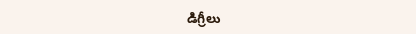డిగ్రీలు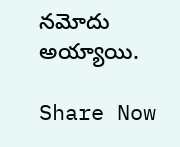నమోదు అయ్యాయి.

Share Now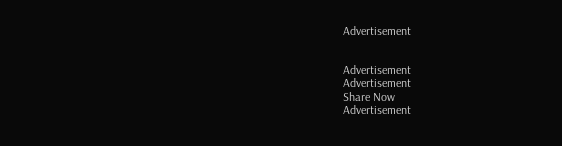Advertisement


Advertisement
Advertisement
Share Now
Advertisement